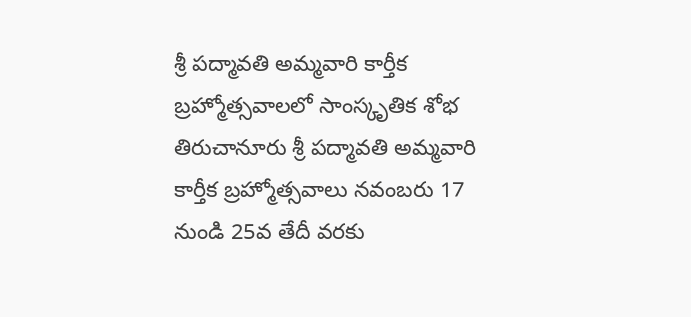శ్రీ పద్మావతి అమ్మవారి కార్తీక బ్రహ్మోత్సవాలలో సాంస్కృతిక శోభ
తిరుచానూరు శ్రీ పద్మావతి అమ్మవారి కార్తీక బ్రహ్మోత్సవాలు నవంబరు 17 నుండి 25వ తేదీ వరకు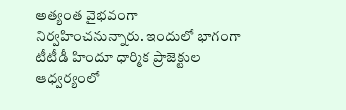అత్యంత వైభవంగా నిర్వహించనున్నారు. ఇందులో భాగంగా టీటీడీ హిందూ ధార్మిక ప్రాజెక్టుల ఆధ్వర్యంలో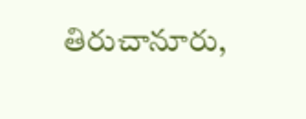తిరుచానూరు,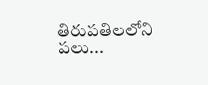తిరుపతిలలోని పలు...